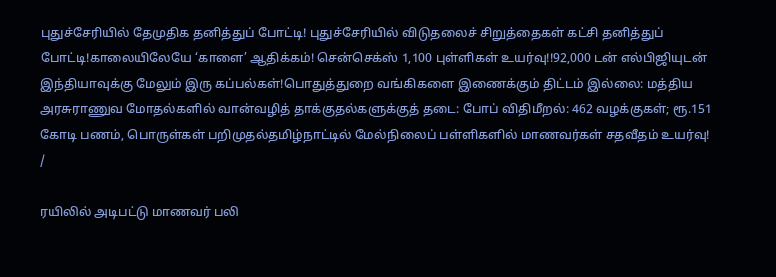புதுச்சேரியில் தேமுதிக தனித்துப் போட்டி! புதுச்சேரியில் விடுதலைச் சிறுத்தைகள் கட்சி தனித்துப் போட்டி!காலையிலேயே ‘காளை’ ஆதிக்கம்! சென்செக்ஸ் 1,100 புள்ளிகள் உயர்வு!!92,000 டன் எல்பிஜியுடன் இந்தியாவுக்கு மேலும் இரு கப்பல்கள்!பொதுத்துறை வங்கிகளை இணைக்கும் திட்டம் இல்லை: மத்திய அரசுராணுவ மோதல்களில் வான்வழித் தாக்குதல்களுக்குத் தடை: போப் விதிமீறல்: 462 வழக்குகள்; ரூ.151 கோடி பணம், பொருள்கள் பறிமுதல்தமிழ்நாட்டில் மேல்நிலைப் பள்ளிகளில் மாணவர்கள் சதவீதம் உயர்வு!
/

ரயிலில் அடிபட்டு மாணவர் பலி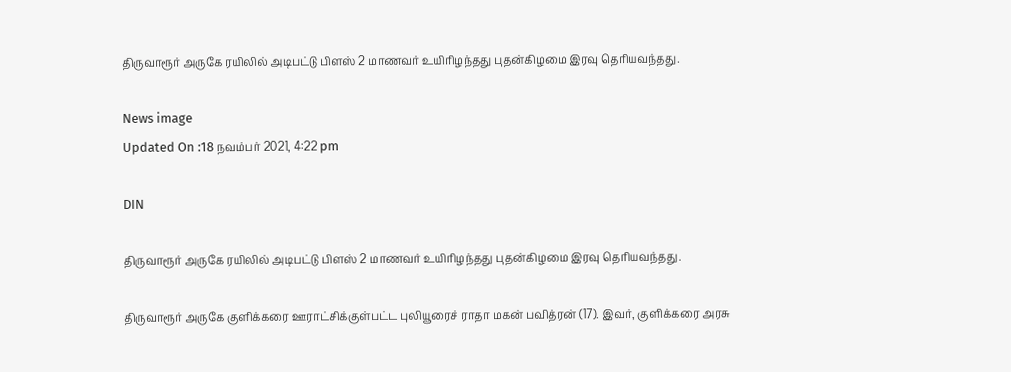திருவாரூர் அருகே ரயிலில் அடிபட்டு பிளஸ் 2 மாணவர் உயிரிழந்தது புதன்கிழமை இரவு தெரியவந்தது.

News image
Updated On :18 நவம்பர் 2021, 4:22 pm

DIN

திருவாரூர் அருகே ரயிலில் அடிபட்டு பிளஸ் 2 மாணவர் உயிரிழந்தது புதன்கிழமை இரவு தெரியவந்தது.

திருவாரூர் அருகே குளிக்கரை ஊராட்சிக்குள்பட்ட புலியூரைச் ராதா மகன் பவித்ரன் (17). இவர், குளிக்கரை அரசு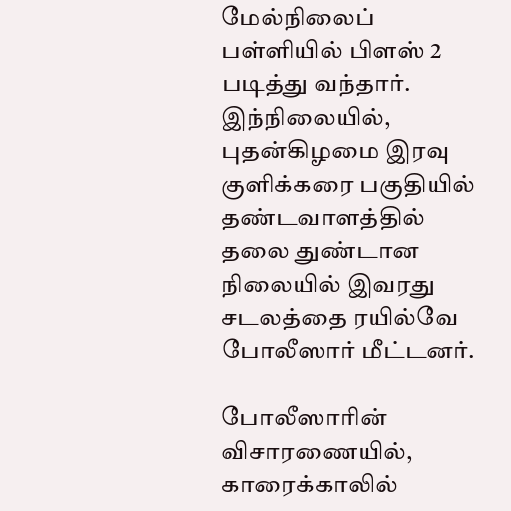மேல்நிலைப் பள்ளியில் பிளஸ் 2 படித்து வந்தார். இந்நிலையில், புதன்கிழமை இரவு குளிக்கரை பகுதியில் தண்டவாளத்தில் தலை துண்டான நிலையில் இவரது சடலத்தை ரயில்வே போலீஸார் மீட்டனர்.

போலீஸாரின் விசாரணையில், காரைக்காலில்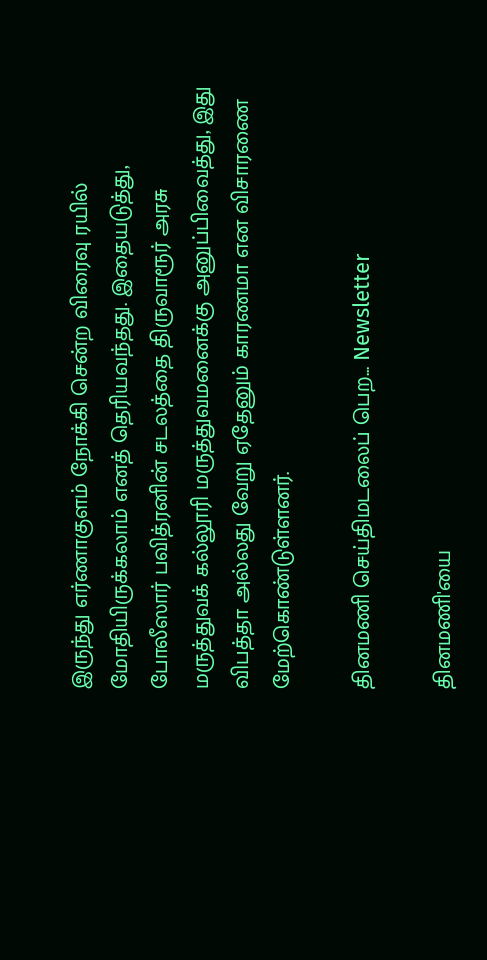இருந்து எர்ணாகுளம் நோக்கி சென்ற விரைவு ரயில் மோதியிருக்கலாம் எனத் தெரியவந்தது. இதையடுத்து, போலீஸார் பவித்ரனின் சடலத்தை திருவாரூர் அரசு மருத்துவக் கல்லூரி மருத்துவமனைக்கு அனுப்பிவைத்து, இது விபத்தா அல்லது வேறு ஏதேனும் காரணமா என விசாரணை மேற்கொண்டுள்ளனர்.

தினமணி செய்திமடலைப் பெற... Newsletter

தினமணி'யை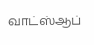வாட்ஸ்ஆப்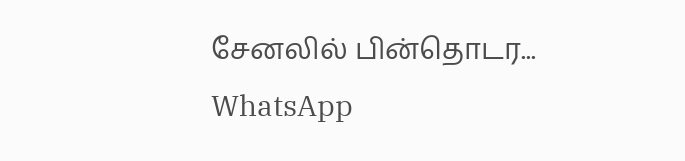சேனலில் பின்தொடர... WhatsApp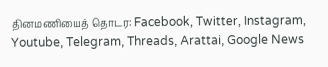தினமணியைத் தொடர: Facebook, Twitter, Instagram, Youtube, Telegram, Threads, Arattai, Google News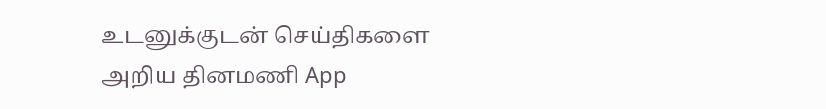உடனுக்குடன் செய்திகளை அறிய தினமணி App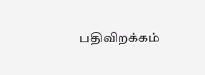பதிவிறக்கம்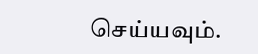செய்யவும்.